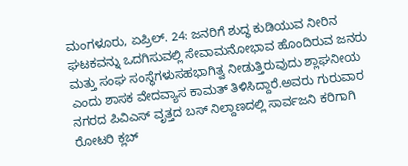ಮಂಗಳೂರು, ಏಪ್ರಿಲ್. 24: ಜನರಿಗೆ ಶುದ್ಧ ಕುಡಿಯುವ ನೀರಿನ ಘಟಕವನ್ನು ಒದಗಿಸುವಲ್ಲಿ ಸೇವಾಮನೋಭಾವ ಹೊಂದಿರುವ ಜನರು ಮತ್ತು ಸಂಘ ಸಂಸ್ಥೆಗಳುಸಹಭಾಗಿತ್ವ ನೀಡುತ್ತಿರುವುದು ಶ್ಲಾಘನೀಯ ಎಂದು ಶಾಸಕ ವೇದವ್ಯಾಸ ಕಾಮತ್ ತಿಳಿಸಿದ್ದಾರೆ.ಅವರು ಗುರುವಾರ ನಗರದ ಪಿವಿಎಸ್ ವೃತ್ತದ ಬಸ್ ನಿಲ್ದಾಣದಲ್ಲಿ ಸಾರ್ವಜನಿ ಕರಿಗಾಗಿ ರೋಟರಿ ಕ್ಲಬ್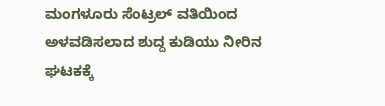ಮಂಗಳೂರು ಸೆಂಟ್ರಲ್ ವತಿಯಿಂದ ಅಳವಡಿಸಲಾದ ಶುದ್ದ ಕುಡಿಯು ನೀರಿನ ಘಟಕಕ್ಕೆ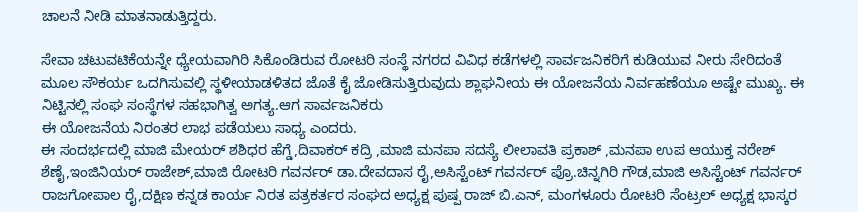ಚಾಲನೆ ನೀಡಿ ಮಾತನಾಡುತ್ತಿದ್ದರು.

ಸೇವಾ ಚಟುವಟಿಕೆಯನ್ನೇ ಧ್ಯೇಯವಾಗಿರಿ ಸಿಕೊಂಡಿರುವ ರೋಟರಿ ಸಂಸ್ಥೆ ನಗರದ ವಿವಿಧ ಕಡೆಗಳಲ್ಲಿ ಸಾರ್ವಜನಿಕರಿಗೆ ಕುಡಿಯುವ ನೀರು ಸೇರಿದಂತೆ ಮೂಲ ಸೌಕರ್ಯ ಒದಗಿಸುವಲ್ಲಿ ಸ್ಥಳೀಯಾಡಳಿತದ ಜೊತೆ ಕೈ ಜೋಡಿಸುತ್ತಿರುವುದು ಶ್ಲಾಘನೀಯ ಈ ಯೋಜನೆಯ ನಿರ್ವಹಣೆಯೂ ಅಷ್ಟೇ ಮುಖ್ಯ. ಈ ನಿಟ್ಟಿನಲ್ಲಿ ಸಂಘ ಸಂಸ್ಥೆಗಳ ಸಹಭಾಗಿತ್ವ ಅಗತ್ಯ.ಆಗ ಸಾರ್ವಜನಿಕರು
ಈ ಯೋಜನೆಯ ನಿರಂತರ ಲಾಭ ಪಡೆಯಲು ಸಾಧ್ಯ ಎಂದರು.
ಈ ಸಂದರ್ಭದಲ್ಲಿ ಮಾಜಿ ಮೇಯರ್ ಶಶಿಧರ ಹೆಗ್ಡೆ,ದಿವಾಕರ್ ಕದ್ರಿ ,ಮಾಜಿ ಮನಪಾ ಸದಸ್ಯೆ ಲೀಲಾವತಿ ಪ್ರಕಾಶ್ ,ಮನಪಾ ಉಪ ಆಯುಕ್ತ ನರೇಶ್ ಶೆಣೈ,ಇಂಜಿನಿಯರ್ ರಾಜೇಶ್,ಮಾಜಿ ರೋಟರಿ ಗವರ್ನರ್ ಡಾ.ದೇವದಾಸ ರೈ,ಅಸಿಸ್ಟೆಂಟ್ ಗವರ್ನರ್ ಪ್ರೊ.ಚಿನ್ನಗಿರಿ ಗೌಡ,ಮಾಜಿ ಅಸಿಸ್ಟೆಂಟ್ ಗವರ್ನರ್ ರಾಜಗೋಪಾಲ ರೈ,ದಕ್ಷಿಣ ಕನ್ನಡ ಕಾರ್ಯ ನಿರತ ಪತ್ರಕರ್ತರ ಸಂಘದ ಅಧ್ಯಕ್ಷ ಪುಷ್ಪ ರಾಜ್ ಬಿ.ಎನ್, ಮಂಗಳೂರು ರೋಟರಿ ಸೆಂಟ್ರಲ್ ಅಧ್ಯಕ್ಷ ಭಾಸ್ಕರ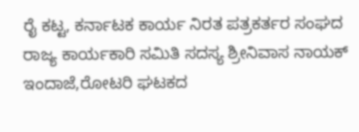ರೈ ಕಟ್ಟ, ಕರ್ನಾಟಕ ಕಾರ್ಯ ನಿರತ ಪತ್ರಕರ್ತರ ಸಂಘದ ರಾಜ್ಯ ಕಾರ್ಯಕಾರಿ ಸಮಿತಿ ಸದಸ್ಯ ಶ್ರೀನಿವಾಸ ನಾಯಕ್ ಇಂದಾಜೆ,ರೋಟರಿ ಘಟಕದ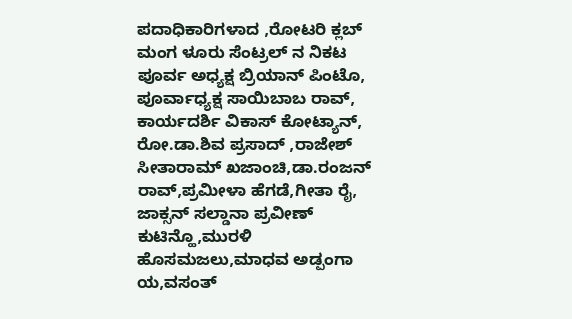ಪದಾಧಿಕಾರಿಗಳಾದ ,ರೋಟರಿ ಕ್ಲಬ್ ಮಂಗ ಳೂರು ಸೆಂಟ್ರಲ್ ನ ನಿಕಟ ಪೂರ್ವ ಅಧ್ಯಕ್ಷ ಬ್ರಿಯಾನ್ ಪಿಂಟೊ, ಪೂರ್ವಾಧ್ಯಕ್ಷ ಸಾಯಿಬಾಬ ರಾವ್, ಕಾರ್ಯದರ್ಶಿ ವಿಕಾಸ್ ಕೋಟ್ಯಾನ್, ರೋ.ಡಾ.ಶಿವ ಪ್ರಸಾದ್ ,ರಾಜೇಶ್ ಸೀತಾರಾಮ್ ಖಜಾಂಚಿ,ಡಾ.ರಂಜನ್ ರಾವ್,ಪ್ರಮೀಳಾ ಹೆಗಡೆ,ಗೀತಾ ರೈ, ಜಾಕ್ಸನ್ ಸಲ್ಡಾನಾ ಪ್ರವೀಣ್ ಕುಟಿನ್ಹೊ,ಮುರಳಿ ಹೊಸಮಜಲು,ಮಾಧವ ಅಡ್ಪಂಗಾ ಯ,ವಸಂತ್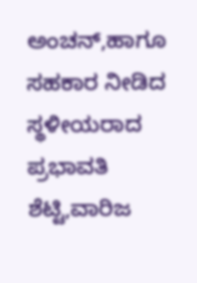ಅಂಚನ್,ಹಾಗೂ ಸಹಕಾರ ನೀಡಿದ ಸ್ಥಳೀಯರಾದ ಪ್ರಭಾವತಿ ಶೆಟ್ಟಿ,ವಾರಿಜ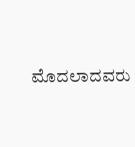ಮೊದಲಾದವರು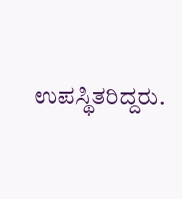ಉಪಸ್ಥಿತರಿದ್ದರು.